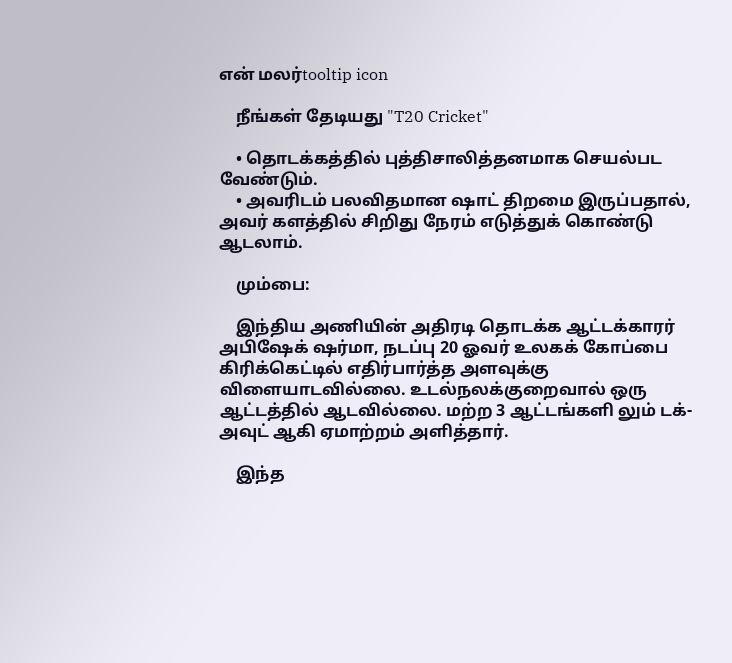என் மலர்tooltip icon

    நீங்கள் தேடியது "T20 Cricket"

    • தொடக்கத்தில் புத்திசாலித்தனமாக செயல்பட வேண்டும்.
    • அவரிடம் பலவிதமான ஷாட் திறமை இருப்பதால், அவர் களத்தில் சிறிது நேரம் எடுத்துக் கொண்டு ஆடலாம்.

    மும்பை:

    இந்திய அணியின் அதிரடி தொடக்க ஆட்டக்காரர் அபிஷேக் ஷர்மா, நடப்பு 20 ஓவர் உலகக் கோப்பை கிரிக்கெட்டில் எதிர்பார்த்த அளவுக்கு விளையாடவில்லை. உடல்நலக்குறைவால் ஒரு ஆட்டத்தில் ஆடவில்லை. மற்ற 3 ஆட்டங்களி லும் டக்-அவுட் ஆகி ஏமாற்றம் அளித்தார்.

    இந்த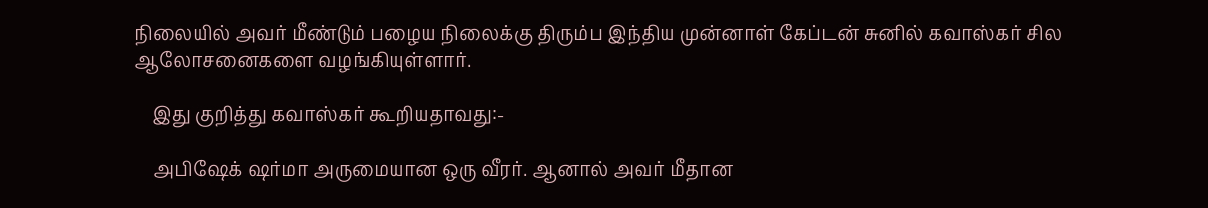நிலையில் அவர் மீண்டும் பழைய நிலைக்கு திரும்ப இந்திய முன்னாள் கேப்டன் சுனில் கவாஸ்கர் சில ஆலோசனைகளை வழங்கியுள்ளார்.

    இது குறித்து கவாஸ்கர் கூறியதாவது:-

    அபிஷேக் ஷர்மா அருமையான ஒரு வீரர். ஆனால் அவர் மீதான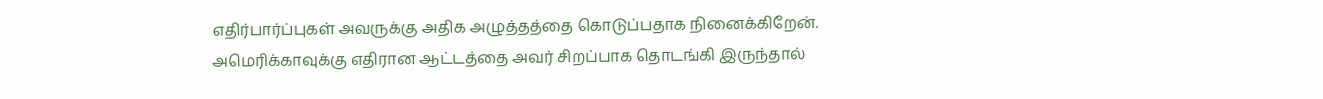எதிர்பார்ப்புகள் அவருக்கு அதிக அழுத்தத்தை கொடுப்பதாக நினைக்கிறேன். அமெரிக்காவுக்கு எதிரான ஆட்டத்தை அவர் சிறப்பாக தொடங்கி இருந்தால்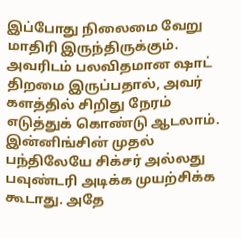இப்போது நிலைமை வேறு மாதிரி இருந்திருக்கும். அவரிடம் பலவிதமான ஷாட் திறமை இருப்பதால், அவர் களத்தில் சிறிது நேரம் எடுத்துக் கொண்டு ஆடலாம். இன்னிங்சின் முதல் பந்திலேயே சிக்சர் அல்லது பவுண்டரி அடிக்க முயற்சிக்க கூடாது. அதே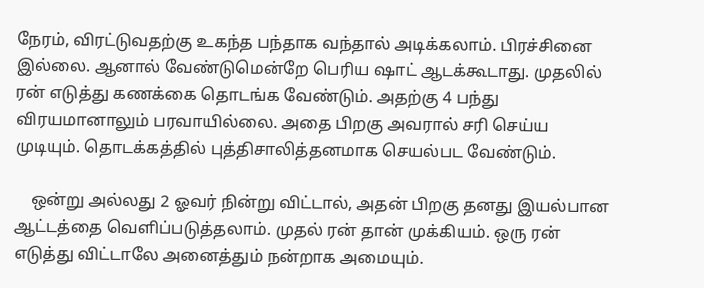நேரம், விரட்டுவதற்கு உகந்த பந்தாக வந்தால் அடிக்கலாம். பிரச்சினை இல்லை. ஆனால் வேண்டுமென்றே பெரிய ஷாட் ஆடக்கூடாது. முதலில் ரன் எடுத்து கணக்கை தொடங்க வேண்டும். அதற்கு 4 பந்து விரயமானாலும் பரவாயில்லை. அதை பிறகு அவரால் சரி செய்ய முடியும். தொடக்கத்தில் புத்திசாலித்தனமாக செயல்பட வேண்டும்.

    ஒன்று அல்லது 2 ஓவர் நின்று விட்டால், அதன் பிறகு தனது இயல்பான ஆட்டத்தை வெளிப்படுத்தலாம். முதல் ரன் தான் முக்கியம். ஒரு ரன் எடுத்து விட்டாலே அனைத்தும் நன்றாக அமையும்.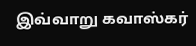இவ்வாறு கவாஸ்கர்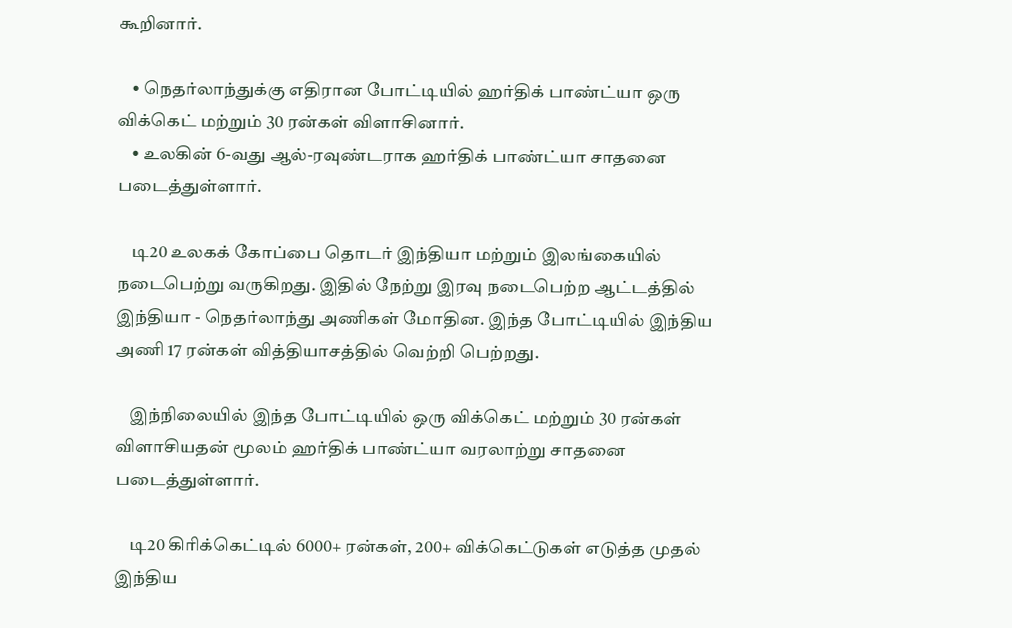கூறினார்.

    • நெதர்லாந்துக்கு எதிரான போட்டியில் ஹர்திக் பாண்ட்யா ஒரு விக்கெட் மற்றும் 30 ரன்கள் விளாசினார்.
    • உலகின் 6-வது ஆல்-ரவுண்டராக ஹர்திக் பாண்ட்யா சாதனை படைத்துள்ளார்.

    டி20 உலகக் கோப்பை தொடர் இந்தியா மற்றும் இலங்கையில் நடைபெற்று வருகிறது. இதில் நேற்று இரவு நடைபெற்ற ஆட்டத்தில் இந்தியா - நெதர்லாந்து அணிகள் மோதின. இந்த போட்டியில் இந்திய அணி 17 ரன்கள் வித்தியாசத்தில் வெற்றி பெற்றது.

    இந்நிலையில் இந்த போட்டியில் ஒரு விக்கெட் மற்றும் 30 ரன்கள் விளாசியதன் மூலம் ஹர்திக் பாண்ட்யா வரலாற்று சாதனை படைத்துள்ளார்.

    டி20 கிரிக்கெட்டில் 6000+ ரன்கள், 200+ விக்கெட்டுகள் எடுத்த முதல் இந்திய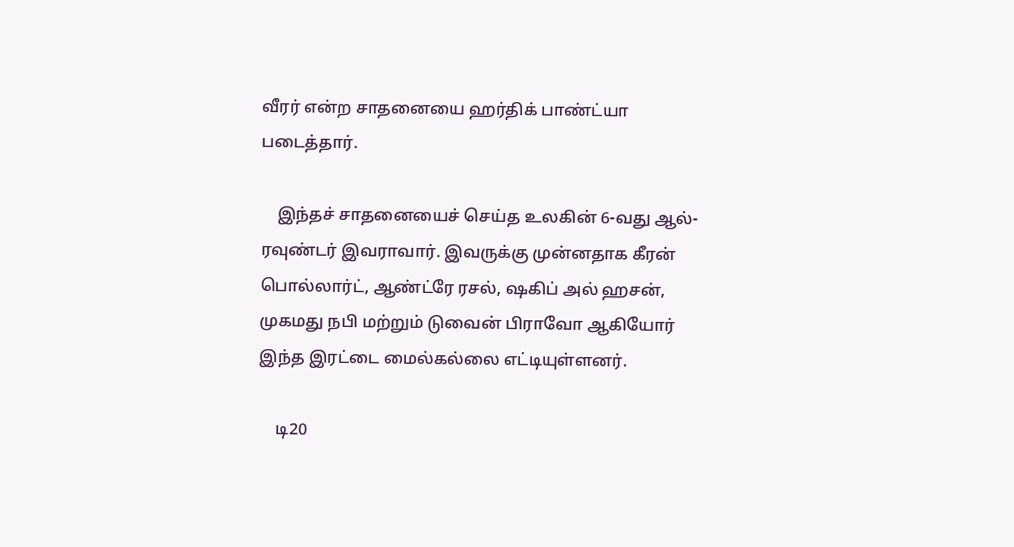வீரர் என்ற சாதனையை ஹர்திக் பாண்ட்யா படைத்தார்.

    இந்தச் சாதனையைச் செய்த உலகின் 6-வது ஆல்-ரவுண்டர் இவராவார். இவருக்கு முன்னதாக கீரன் பொல்லார்ட், ஆண்ட்ரே ரசல், ஷகிப் அல் ஹசன், முகமது நபி மற்றும் டுவைன் பிராவோ ஆகியோர் இந்த இரட்டை மைல்கல்லை எட்டியுள்ளனர்.

    டி20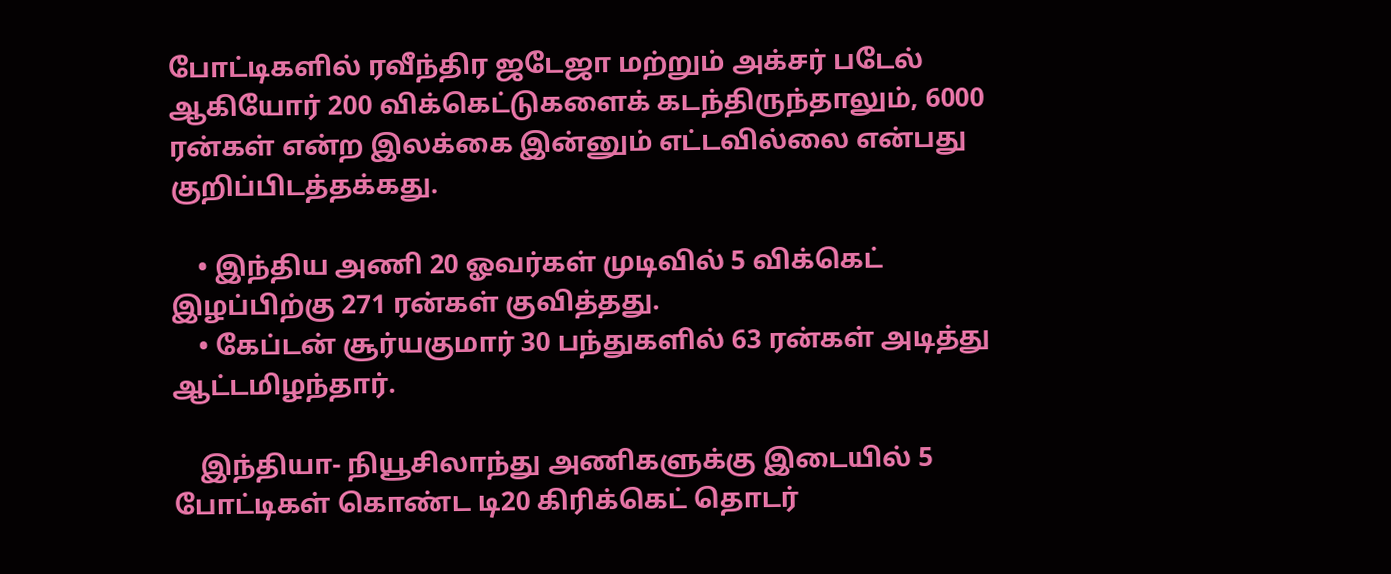போட்டிகளில் ரவீந்திர ஜடேஜா மற்றும் அக்சர் படேல் ஆகியோர் 200 விக்கெட்டுகளைக் கடந்திருந்தாலும், 6000 ரன்கள் என்ற இலக்கை இன்னும் எட்டவில்லை என்பது குறிப்பிடத்தக்கது.

    • இந்திய அணி 20 ஓவர்கள் முடிவில் 5 விக்கெட் இழப்பிற்கு 271 ரன்கள் குவித்தது.
    • கேப்டன் சூர்யகுமார் 30 பந்துகளில் 63 ரன்கள் அடித்து ஆட்டமிழந்தார்.

    இந்தியா- நியூசிலாந்து அணிகளுக்கு இடையில் 5 போட்டிகள் கொண்ட டி20 கிரிக்கெட் தொடர்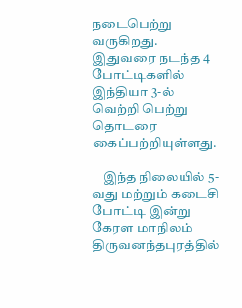நடைபெற்று வருகிறது. இதுவரை நடந்த 4 போட்டிகளில் இந்தியா 3-ல் வெற்றி பெற்று தொடரை கைப்பற்றியுள்ளது.

    இந்த நிலையில் 5-வது மற்றும் கடைசி போட்டி இன்று கேரள மாநிலம் திருவனந்தபுரத்தில்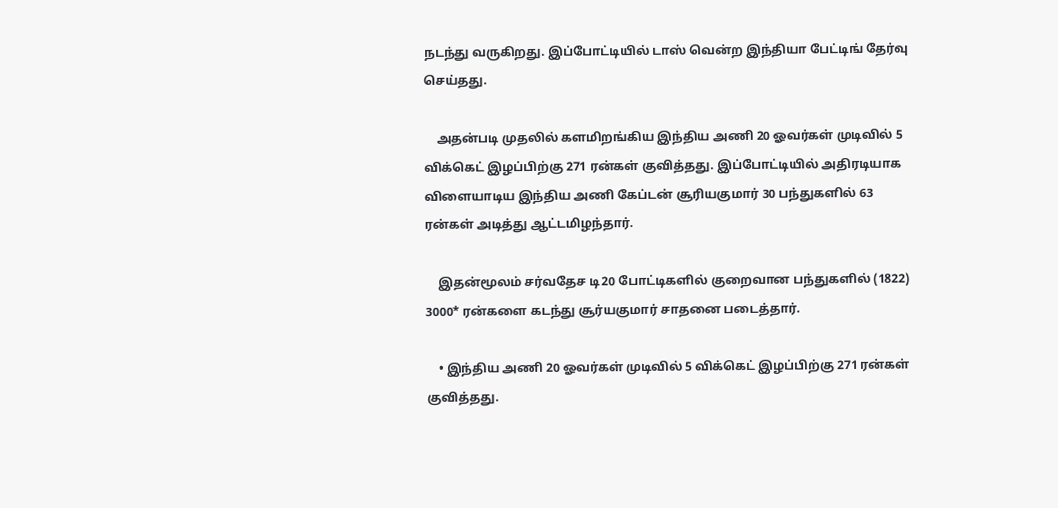நடந்து வருகிறது. இப்போட்டியில் டாஸ் வென்ற இந்தியா பேட்டிங் தேர்வு செய்தது.

    அதன்படி முதலில் களமிறங்கிய இந்திய அணி 20 ஓவர்கள் முடிவில் 5 விக்கெட் இழப்பிற்கு 271 ரன்கள் குவித்தது. இப்போட்டியில் அதிரடியாக விளையாடிய இந்திய அணி கேப்டன் சூரியகுமார் 30 பந்துகளில் 63 ரன்கள் அடித்து ஆட்டமிழந்தார்.

    இதன்மூலம் சர்வதேச டி20 போட்டிகளில் குறைவான பந்துகளில் (1822) 3000* ரன்களை கடந்து சூர்யகுமார் சாதனை படைத்தார்.

    • இந்திய அணி 20 ஓவர்கள் முடிவில் 5 விக்கெட் இழப்பிற்கு 271 ரன்கள் குவித்தது.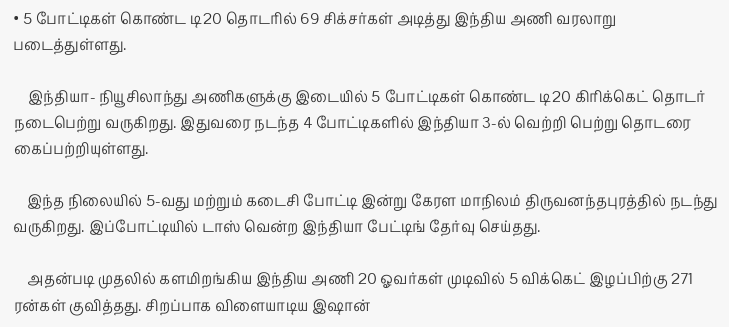• 5 போட்டிகள் கொண்ட டி20 தொடரில் 69 சிக்சர்கள் அடித்து இந்திய அணி வரலாறு படைத்துள்ளது.

    இந்தியா- நியூசிலாந்து அணிகளுக்கு இடையில் 5 போட்டிகள் கொண்ட டி20 கிரிக்கெட் தொடர் நடைபெற்று வருகிறது. இதுவரை நடந்த 4 போட்டிகளில் இந்தியா 3-ல் வெற்றி பெற்று தொடரை கைப்பற்றியுள்ளது.

    இந்த நிலையில் 5-வது மற்றும் கடைசி போட்டி இன்று கேரள மாநிலம் திருவனந்தபுரத்தில் நடந்து வருகிறது. இப்போட்டியில் டாஸ் வென்ற இந்தியா பேட்டிங் தேர்வு செய்தது.

    அதன்படி முதலில் களமிறங்கிய இந்திய அணி 20 ஓவர்கள் முடிவில் 5 விக்கெட் இழப்பிற்கு 271 ரன்கள் குவித்தது. சிறப்பாக விளையாடிய இஷான்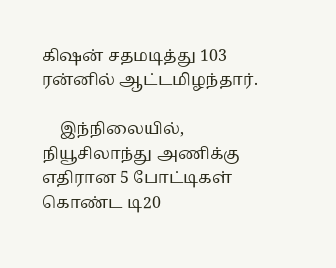கிஷன் சதமடித்து 103 ரன்னில் ஆட்டமிழந்தார்.

    இந்நிலையில், நியூசிலாந்து அணிக்கு எதிரான 5 போட்டிகள் கொண்ட டி20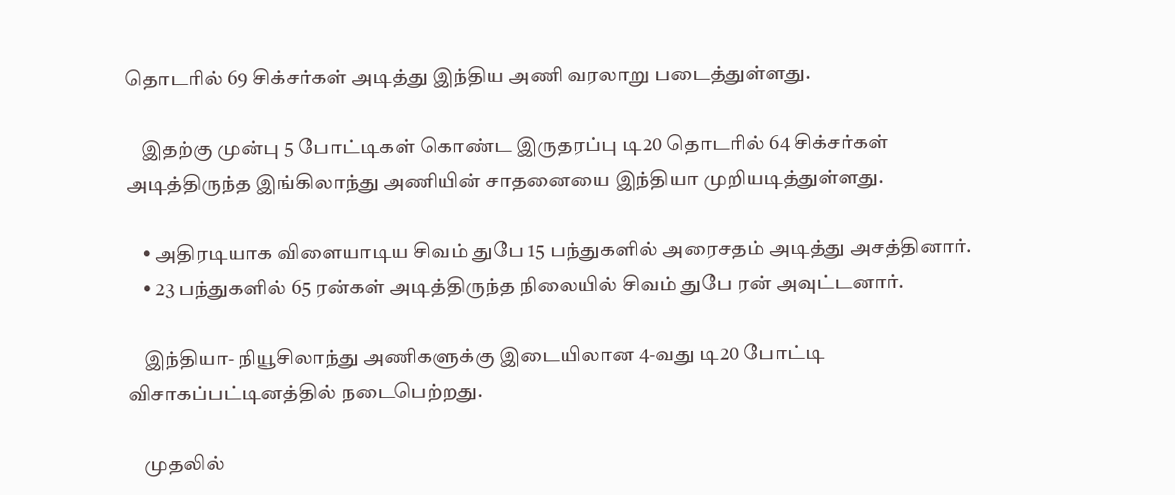தொடரில் 69 சிக்சர்கள் அடித்து இந்திய அணி வரலாறு படைத்துள்ளது.

    இதற்கு முன்பு 5 போட்டிகள் கொண்ட இருதரப்பு டி20 தொடரில் 64 சிக்சர்கள் அடித்திருந்த இங்கிலாந்து அணியின் சாதனையை இந்தியா முறியடித்துள்ளது.

    • அதிரடியாக விளையாடிய சிவம் துபே 15 பந்துகளில் அரைசதம் அடித்து அசத்தினார்.
    • 23 பந்துகளில் 65 ரன்கள் அடித்திருந்த நிலையில் சிவம் துபே ரன் அவுட்டனார்.

    இந்தியா- நியூசிலாந்து அணிகளுக்கு இடையிலான 4-வது டி20 போட்டி விசாகப்பட்டினத்தில் நடைபெற்றது.

    முதலில்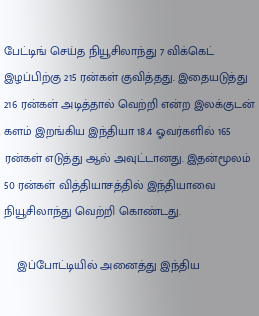பேட்டிங் செய்த நியூசிலாந்து 7 விக்கெட் இழப்பிற்கு 215 ரன்கள் குவித்தது. இதையடுத்து 216 ரன்கள் அடித்தால் வெற்றி என்ற இலக்குடன் களம் இறங்கிய இந்தியா 18.4 ஓவர்களில் 165 ரன்கள் எடுத்து ஆல் அவுட்டானது. இதன்மூலம் 50 ரன்கள் வித்தியாசத்தில் இந்தியாவை நியூசிலாந்து வெற்றி கொண்டது.

    இப்போட்டியில் அனைத்து இந்திய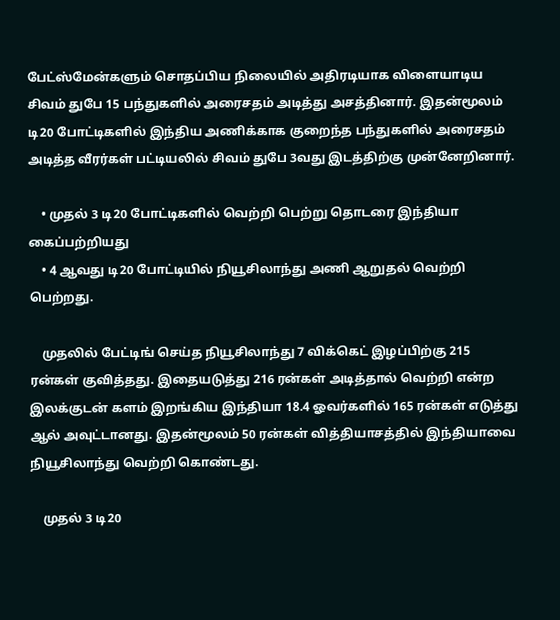பேட்ஸ்மேன்களும் சொதப்பிய நிலையில் அதிரடியாக விளையாடிய சிவம் துபே 15 பந்துகளில் அரைசதம் அடித்து அசத்தினார். இதன்மூலம் டி20 போட்டிகளில் இந்திய அணிக்காக குறைந்த பந்துகளில் அரைசதம் அடித்த வீரர்கள் பட்டியலில் சிவம் துபே 3வது இடத்திற்கு முன்னேறினார்.

    • முதல் 3 டி20 போட்டிகளில் வெற்றி பெற்று தொடரை இந்தியா கைப்பற்றியது
    • 4 ஆவது டி20 போட்டியில் நியூசிலாந்து அணி ஆறுதல் வெற்றி பெற்றது.

    முதலில் பேட்டிங் செய்த நியூசிலாந்து 7 விக்கெட் இழப்பிற்கு 215 ரன்கள் குவித்தது. இதையடுத்து 216 ரன்கள் அடித்தால் வெற்றி என்ற இலக்குடன் களம் இறங்கிய இந்தியா 18.4 ஓவர்களில் 165 ரன்கள் எடுத்து ஆல் அவுட்டானது. இதன்மூலம் 50 ரன்கள் வித்தியாசத்தில் இந்தியாவை நியூசிலாந்து வெற்றி கொண்டது.

    முதல் 3 டி20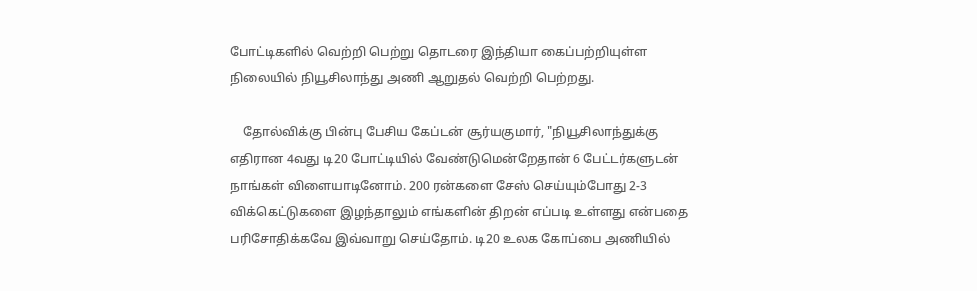போட்டிகளில் வெற்றி பெற்று தொடரை இந்தியா கைப்பற்றியுள்ள நிலையில் நியூசிலாந்து அணி ஆறுதல் வெற்றி பெற்றது.

    தோல்விக்கு பின்பு பேசிய கேப்டன் சூர்யகுமார், "நியூசிலாந்துக்கு எதிரான 4வது டி20 போட்டியில் வேண்டுமென்றேதான் 6 பேட்டர்களுடன் நாங்கள் விளையாடினோம். 200 ரன்களை சேஸ் செய்யும்போது 2-3 விக்கெட்டுகளை இழந்தாலும் எங்களின் திறன் எப்படி உள்ளது என்பதை பரிசோதிக்கவே இவ்வாறு செய்தோம். டி20 உலக கோப்பை அணியில்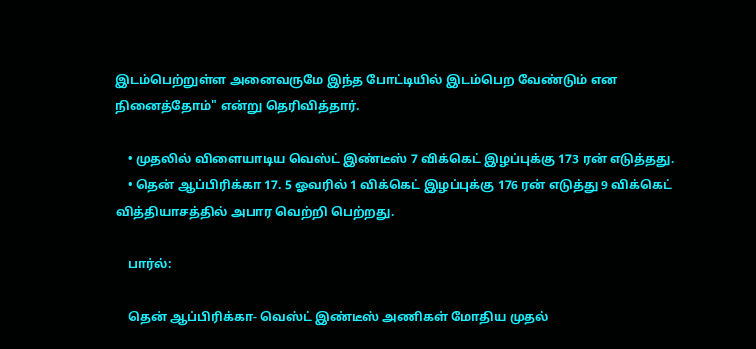இடம்பெற்றுள்ள அனைவருமே இந்த போட்டியில் இடம்பெற வேண்டும் என நினைத்தோம்" என்று தெரிவித்தார்.

    • முதலில் விளையாடிய வெஸ்ட் இண்டீஸ் 7 விக்கெட் இழப்புக்கு 173 ரன் எடுத்தது.
    • தென் ஆப்பிரிக்கா 17. 5 ஓவரில் 1 விக்கெட் இழப்புக்கு 176 ரன் எடுத்து 9 விக்கெட் வித்தியாசத்தில் அபார வெற்றி பெற்றது.

    பார்ல்:

    தென் ஆப்பிரிக்கா- வெஸ்ட் இண்டீஸ் அணிகள் மோதிய முதல்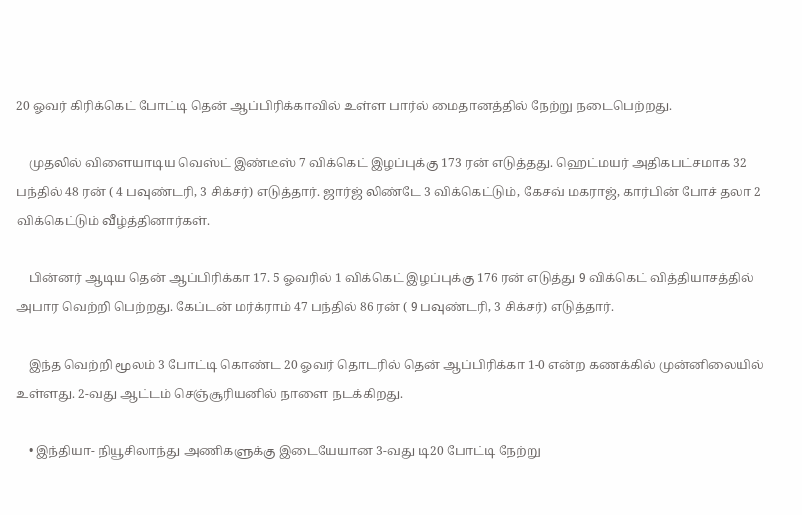20 ஓவர் கிரிக்கெட் போட்டி தென் ஆப்பிரிக்காவில் உள்ள பார்ல் மைதானத்தில் நேற்று நடைபெற்றது.

    முதலில் விளையாடிய வெஸ்ட் இண்டீஸ் 7 விக்கெட் இழப்புக்கு 173 ரன் எடுத்தது. ஹெட்மயர் அதிகபட்சமாக 32 பந்தில் 48 ரன் ( 4 பவுண்டரி, 3 சிக்சர்) எடுத்தார். ஜார்ஜ் லிண்டே 3 விக்கெட்டும், கேசவ் மகராஜ், கார்பின் போச் தலா 2 விக்கெட்டும் வீழ்த்தினார்கள்.

    பின்னர் ஆடிய தென் ஆப்பிரிக்கா 17. 5 ஓவரில் 1 விக்கெட் இழப்புக்கு 176 ரன் எடுத்து 9 விக்கெட் வித்தியாசத்தில் அபார வெற்றி பெற்றது. கேப்டன் மர்க்ராம் 47 பந்தில் 86 ரன் ( 9 பவுண்டரி, 3 சிக்சர்) எடுத்தார்.

    இந்த வெற்றி மூலம் 3 போட்டி கொண்ட 20 ஓவர் தொடரில் தென் ஆப்பிரிக்கா 1-0 என்ற கணக்கில் முன்னிலையில் உள்ளது. 2-வது ஆட்டம் செஞ்சூரியனில் நாளை நடக்கிறது.

    • இந்தியா- நியூசிலாந்து அணிகளுக்கு இடையேயான 3-வது டி20 போட்டி நேற்று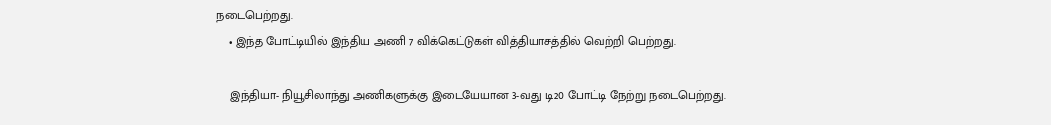நடைபெற்றது.
    • இந்த போட்டியில் இந்திய அணி 7 விக்கெட்டுகள் வித்தியாசத்தில் வெற்றி பெற்றது.

    இந்தியா- நியூசிலாந்து அணிகளுக்கு இடையேயான 3-வது டி20 போட்டி நேற்று நடைபெற்றது.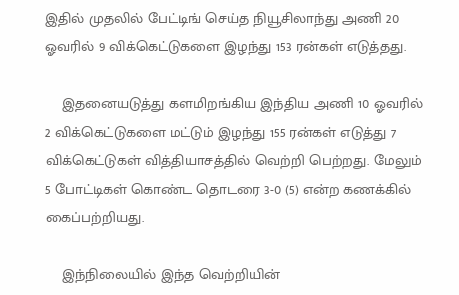இதில் முதலில் பேட்டிங் செய்த நியூசிலாந்து அணி 20 ஓவரில் 9 விக்கெட்டுகளை இழந்து 153 ரன்கள் எடுத்தது.

    இதனையடுத்து களமிறங்கிய இந்திய அணி 10 ஓவரில் 2 விக்கெட்டுகளை மட்டும் இழந்து 155 ரன்கள் எடுத்து 7 விக்கெட்டுகள் வித்தியாசத்தில் வெற்றி பெற்றது. மேலும் 5 போட்டிகள் கொண்ட தொடரை 3-0 (5) என்ற கணக்கில் கைப்பற்றியது.

    இந்நிலையில் இந்த வெற்றியின்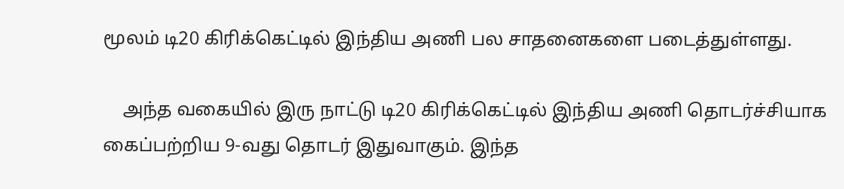மூலம் டி20 கிரிக்கெட்டில் இந்திய அணி பல சாதனைகளை படைத்துள்ளது.

    அந்த வகையில் இரு நாட்டு டி20 கிரிக்கெட்டில் இந்திய அணி தொடர்ச்சியாக கைப்பற்றிய 9-வது தொடர் இதுவாகும். இந்த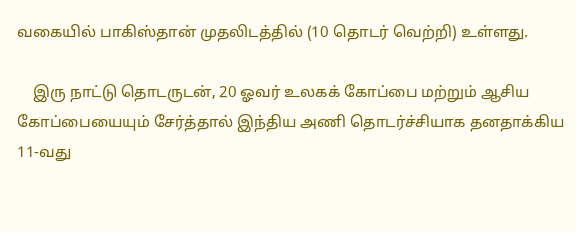வகையில் பாகிஸ்தான் முதலிடத்தில் (10 தொடர் வெற்றி) உள்ளது.

    இரு நாட்டு தொடருடன், 20 ஓவர் உலகக் கோப்பை மற்றும் ஆசிய கோப்பையையும் சேர்த்தால் இந்திய அணி தொடர்ச்சியாக தனதாக்கிய 11-வது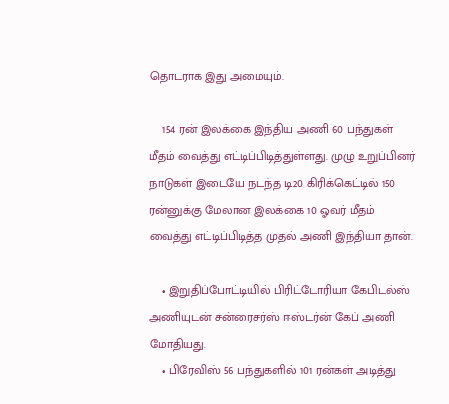தொடராக இது அமையும்.

    154 ரன் இலக்கை இந்திய அணி 60 பந்துகள் மீதம் வைத்து எட்டிப்பிடித்துள்ளது. முழு உறுப்பினர் நாடுகள் இடையே நடந்த டி20 கிரிக்கெட்டில் 150 ரன்னுக்கு மேலான இலக்கை 10 ஓவர் மீதம் வைத்து எட்டிப்பிடித்த முதல் அணி இந்தியா தான்.

    • இறுதிப்போட்டியில் பிரிட்டோரியா கேபிடல்ஸ் அணியுடன் சன்ரைசர்ஸ் ஈஸ்டர்ன் கேப் அணி மோதியது.
    • பிரேவிஸ் 56 பந்துகளில் 101 ரன்கள் அடித்து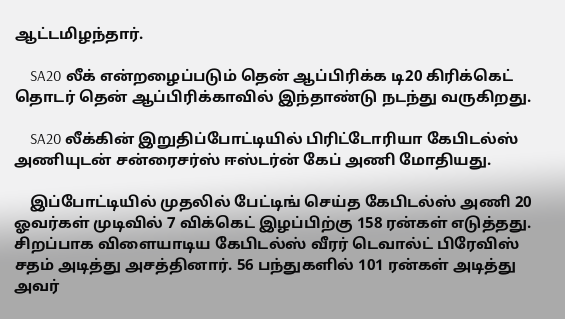ஆட்டமிழந்தார்.

    SA20 லீக் என்றழைப்படும் தென் ஆப்பிரிக்க டி20 கிரிக்கெட் தொடர் தென் ஆப்பிரிக்காவில் இந்தாண்டு நடந்து வருகிறது.

    SA20 லீக்கின் இறுதிப்போட்டியில் பிரிட்டோரியா கேபிடல்ஸ் அணியுடன் சன்ரைசர்ஸ் ஈஸ்டர்ன் கேப் அணி மோதியது.

    இப்போட்டியில் முதலில் பேட்டிங் செய்த கேபிடல்ஸ் அணி 20 ஓவர்கள் முடிவில் 7 விக்கெட் இழப்பிற்கு 158 ரன்கள் எடுத்தது. சிறப்பாக விளையாடிய கேபிடல்ஸ் வீரர் டெவால்ட் பிரேவிஸ் சதம் அடித்து அசத்தினார். 56 பந்துகளில் 101 ரன்கள் அடித்து அவர்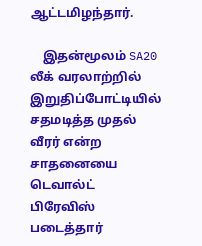ஆட்டமிழந்தார்.

    இதன்மூலம் SA20 லீக் வரலாற்றில் இறுதிப்போட்டியில் சதமடித்த முதல் வீரர் என்ற சாதனையை டெவால்ட் பிரேவிஸ் படைத்தார்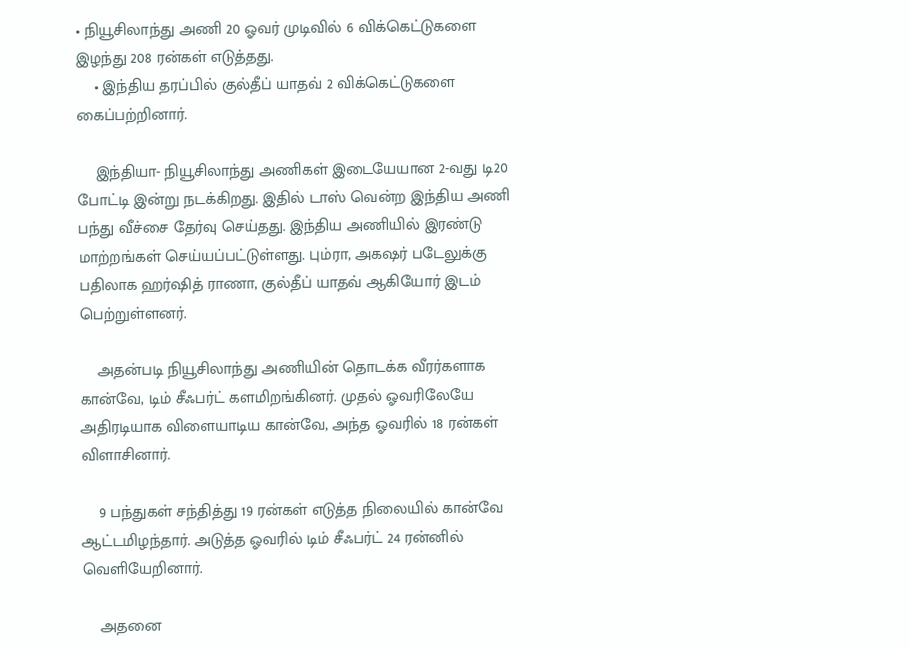• நியூசிலாந்து அணி 20 ஓவர் முடிவில் 6 விக்கெட்டுகளை இழந்து 208 ரன்கள் எடுத்தது.
    • இந்திய தரப்பில் குல்தீப் யாதவ் 2 விக்கெட்டுகளை கைப்பற்றினார்.

    இந்தியா- நியூசிலாந்து அணிகள் இடையேயான 2-வது டி20 போட்டி இன்று நடக்கிறது. இதில் டாஸ் வென்ற இந்திய அணி பந்து வீச்சை தேர்வு செய்தது. இந்திய அணியில் இரண்டு மாற்றங்கள் செய்யப்பட்டுள்ளது. பும்ரா, அகஷர் படேலுக்கு பதிலாக ஹர்ஷித் ராணா, குல்தீப் யாதவ் ஆகியோர் இடம் பெற்றுள்ளனர்.

    அதன்படி நியூசிலாந்து அணியின் தொடக்க வீரர்களாக கான்வே, டிம் சீஃபர்ட் களமிறங்கினர். முதல் ஓவரிலேயே அதிரடியாக விளையாடிய கான்வே, அந்த ஓவரில் 18 ரன்கள் விளாசினார்.

    9 பந்துகள் சந்தித்து 19 ரன்கள் எடுத்த நிலையில் கான்வே ஆட்டமிழந்தார். அடுத்த ஓவரில் டிம் சீஃபர்ட் 24 ரன்னில் வெளியேறினார்.

    அதனை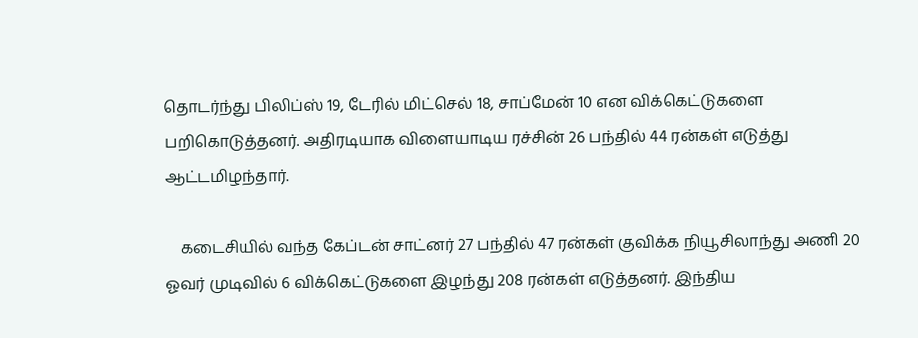தொடர்ந்து பிலிப்ஸ் 19, டேரில் மிட்செல் 18, சாப்மேன் 10 என விக்கெட்டுகளை பறிகொடுத்தனர். அதிரடியாக விளையாடிய ரச்சின் 26 பந்தில் 44 ரன்கள் எடுத்து ஆட்டமிழந்தார்.

    கடைசியில் வந்த கேப்டன் சாட்னர் 27 பந்தில் 47 ரன்கள் குவிக்க நியூசிலாந்து அணி 20 ஓவர் முடிவில் 6 விக்கெட்டுகளை இழந்து 208 ரன்கள் எடுத்தனர். இந்திய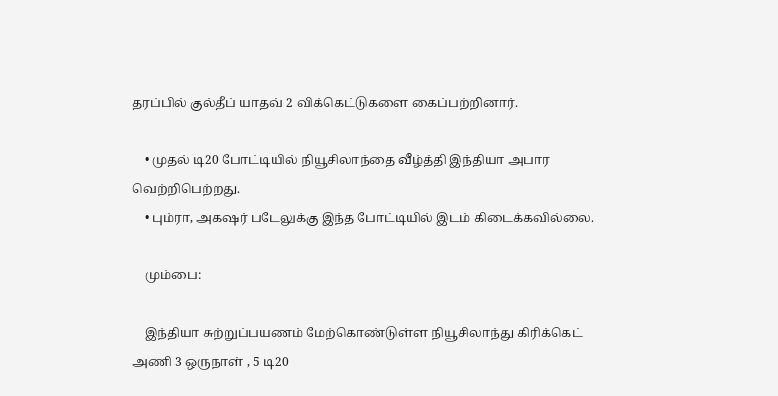தரப்பில் குல்தீப் யாதவ் 2 விக்கெட்டுகளை கைப்பற்றினார்.

    • முதல் டி20 போட்டியில் நியூசிலாந்தை வீழ்த்தி இந்தியா அபார வெற்றிபெற்றது.
    • பும்ரா, அகஷர் படேலுக்கு இந்த போட்டியில் இடம் கிடைக்கவில்லை.

    மும்பை:

    இந்தியா சுற்றுப்பயணம் மேற்கொண்டுள்ள நியூசிலாந்து கிரிக்கெட் அணி 3 ஒருநாள் , 5 டி20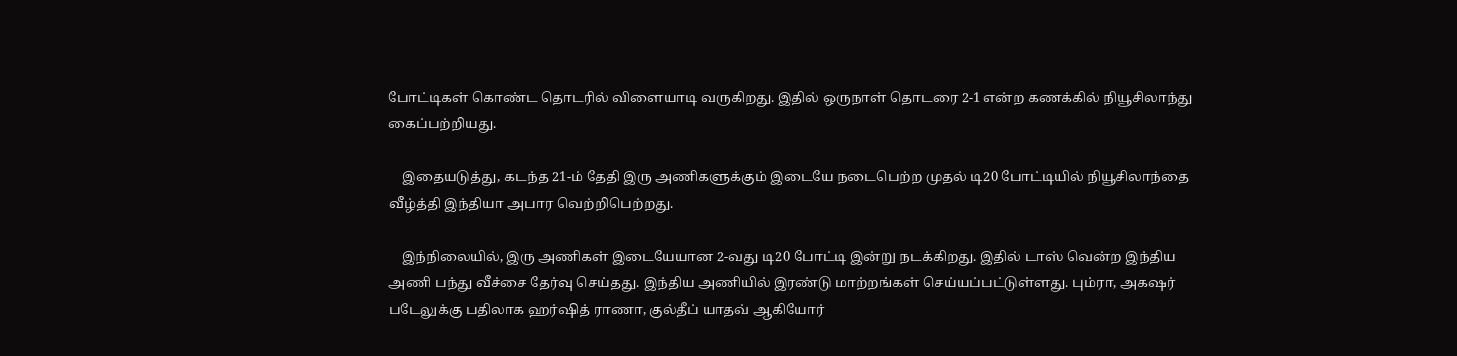போட்டிகள் கொண்ட தொடரில் விளையாடி வருகிறது. இதில் ஒருநாள் தொடரை 2-1 என்ற கணக்கில் நியூசிலாந்து கைப்பற்றியது.

    இதையடுத்து, கடந்த 21-ம் தேதி இரு அணிகளுக்கும் இடையே நடைபெற்ற முதல் டி20 போட்டியில் நியூசிலாந்தை வீழ்த்தி இந்தியா அபார வெற்றிபெற்றது.

    இந்நிலையில், இரு அணிகள் இடையேயான 2-வது டி20 போட்டி இன்று நடக்கிறது. இதில் டாஸ் வென்ற இந்திய அணி பந்து வீச்சை தேர்வு செய்தது. இந்திய அணியில் இரண்டு மாற்றங்கள் செய்யப்பட்டுள்ளது. பும்ரா, அகஷர் படேலுக்கு பதிலாக ஹர்ஷித் ராணா, குல்தீப் யாதவ் ஆகியோர்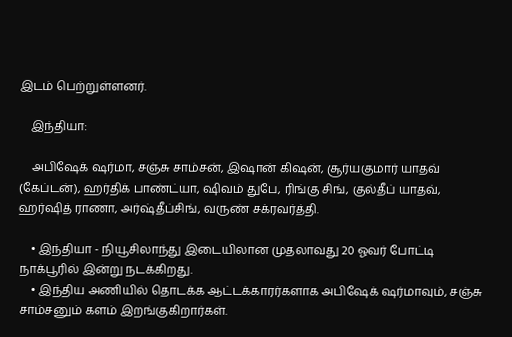இடம் பெற்றுள்ளனர்.

    இந்தியா:

    அபிஷேக் ஷர்மா, சஞ்சு சாம்சன், இஷான் கிஷன், சூர்யகுமார் யாதவ் (கேப்டன்), ஹர்திக் பாண்ட்யா, ஷிவம் துபே, ரிங்கு சிங், குல்தீப் யாதவ், ஹர்ஷித் ராணா, அர்ஷ்தீப்சிங், வருண் சக்ரவர்த்தி.

    • இந்தியா - நியூசிலாந்து இடையிலான முதலாவது 20 ஓவர் போட்டி நாக்பூரில் இன்று நடக்கிறது.
    • இந்திய அணியில் தொடக்க ஆட்டக்காரர்களாக அபிஷேக் ஷர்மாவும், சஞ்சு சாம்சனும் களம் இறங்குகிறார்கள்.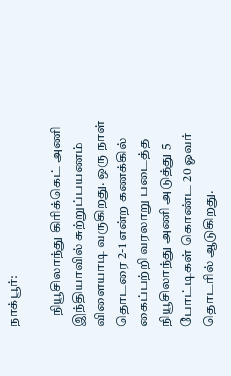நாக்பூர்:

    நியூசிலாந்து கிரிக்கெட் அணி இந்தியாவில் சுற்றுப்பயணம் விளையாடி வருகிறது. ஒரு நாள் தொடரை 2-1 என்ற கணக்கில் கைப்பற்றி வரலாறு படைத்த நியூசிலாந்து அணி அடுத்து 5 போட்டிகள் கொண்ட 20 ஓவர் தொடரில் ஆடுகிறது.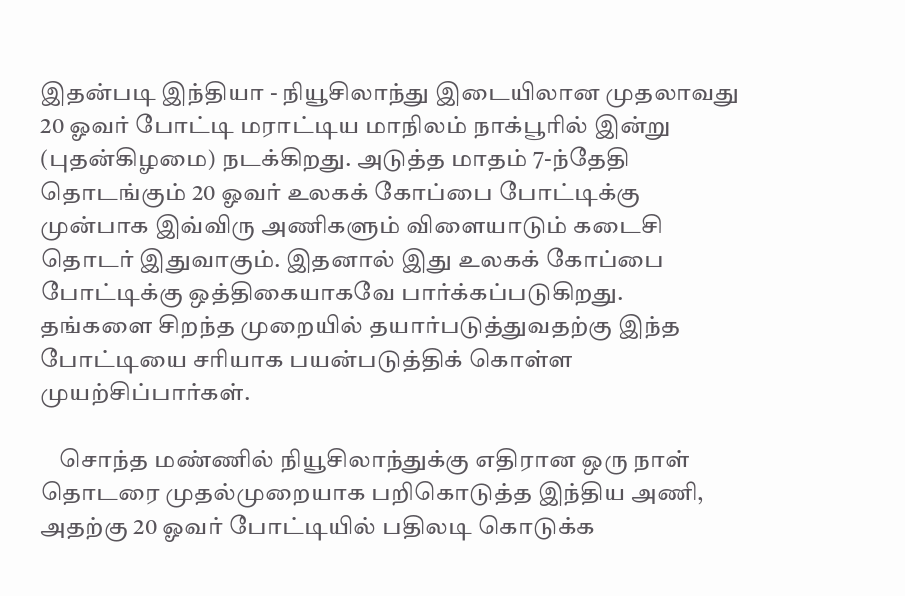இதன்படி இந்தியா - நியூசிலாந்து இடையிலான முதலாவது 20 ஓவர் போட்டி மராட்டிய மாநிலம் நாக்பூரில் இன்று (புதன்கிழமை) நடக்கிறது. அடுத்த மாதம் 7-ந்தேதி தொடங்கும் 20 ஓவர் உலகக் கோப்பை போட்டிக்கு முன்பாக இவ்விரு அணிகளும் விளையாடும் கடைசி தொடர் இதுவாகும். இதனால் இது உலகக் கோப்பை போட்டிக்கு ஒத்திகையாகவே பார்க்கப்படுகிறது. தங்களை சிறந்த முறையில் தயார்படுத்துவதற்கு இந்த போட்டியை சரியாக பயன்படுத்திக் கொள்ள முயற்சிப்பார்கள்.

    சொந்த மண்ணில் நியூசிலாந்துக்கு எதிரான ஒரு நாள் தொடரை முதல்முறையாக பறிகொடுத்த இந்திய அணி, அதற்கு 20 ஓவர் போட்டியில் பதிலடி கொடுக்க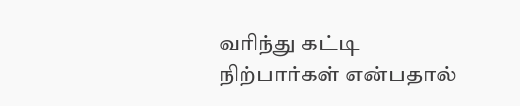வரிந்து கட்டி நிற்பார்கள் என்பதால்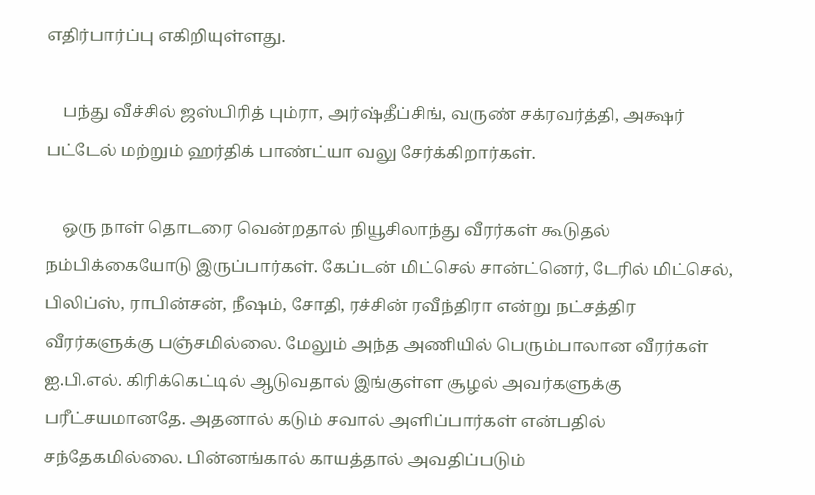எதிர்பார்ப்பு எகிறியுள்ளது.

    பந்து வீச்சில் ஜஸ்பிரித் பும்ரா, அர்ஷ்தீப்சிங், வருண் சக்ரவர்த்தி, அக்ஷர் பட்டேல் மற்றும் ஹர்திக் பாண்ட்யா வலு சேர்க்கிறார்கள்.

    ஒரு நாள் தொடரை வென்றதால் நியூசிலாந்து வீரர்கள் கூடுதல் நம்பிக்கையோடு இருப்பார்கள். கேப்டன் மிட்செல் சான்ட்னெர், டேரில் மிட்செல், பிலிப்ஸ், ராபின்சன், நீஷம், சோதி, ரச்சின் ரவீந்திரா என்று நட்சத்திர வீரர்களுக்கு பஞ்சமில்லை. மேலும் அந்த அணியில் பெரும்பாலான வீரர்கள் ஐ.பி.எல். கிரிக்கெட்டில் ஆடுவதால் இங்குள்ள சூழல் அவர்களுக்கு பரீட்சயமானதே. அதனால் கடும் சவால் அளிப்பார்கள் என்பதில் சந்தேகமில்லை. பின்னங்கால் காயத்தால் அவதிப்படும்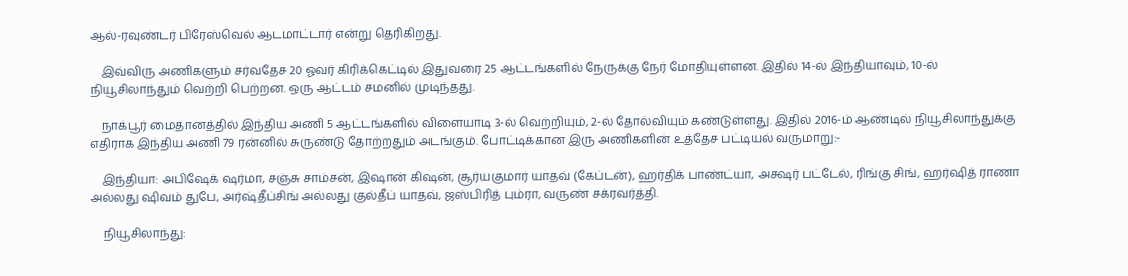ஆல்-ரவுண்டர் பிரேஸ்வெல் ஆடமாட்டார் என்று தெரிகிறது.

    இவ்விரு அணிகளும் சர்வதேச 20 ஓவர் கிரிக்கெட்டில் இதுவரை 25 ஆட்டங்களில் நேருக்கு நேர் மோதியுள்ளன. இதில் 14-ல் இந்தியாவும், 10-ல் நியூசிலாந்தும் வெற்றி பெற்றன. ஒரு ஆட்டம் சமனில் முடிந்தது.

    நாக்பூர் மைதானத்தில் இந்திய அணி 5 ஆட்டங்களில் விளையாடி 3-ல் வெற்றியும், 2-ல் தோல்வியும் கண்டுள்ளது. இதில் 2016-ம் ஆண்டில் நியூசிலாந்துக்கு எதிராக இந்திய அணி 79 ரன்னில் சுருண்டு தோற்றதும் அடங்கும். போட்டிக்கான இரு அணிகளின் உத்தேச பட்டியல் வருமாறு:-

    இந்தியா: அபிஷேக் ஷர்மா, சஞ்சு சாம்சன், இஷான் கிஷன், சூர்யகுமார் யாதவ் (கேப்டன்), ஹர்திக் பாண்ட்யா, அக்ஷர் பட்டேல், ரிங்கு சிங், ஹர்ஷித் ராணா அல்லது ஷிவம் துபே, அர்ஷ்தீப்சிங் அல்லது குல்தீப் யாதவ், ஜஸ்பிரித் பும்ரா, வருண் சக்ரவர்த்தி.

    நியூசிலாந்து: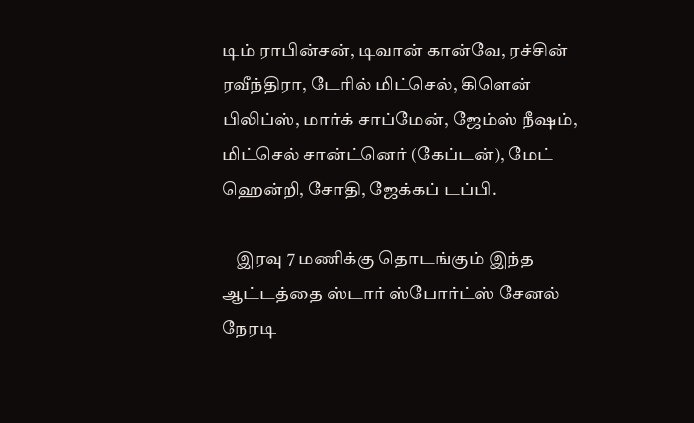டிம் ராபின்சன், டிவான் கான்வே, ரச்சின் ரவீந்திரா, டேரில் மிட்செல், கிளென் பிலிப்ஸ், மார்க் சாப்மேன், ஜேம்ஸ் நீஷம், மிட்செல் சான்ட்னெர் (கேப்டன்), மேட் ஹென்றி, சோதி, ஜேக்கப் டப்பி.

    இரவு 7 மணிக்கு தொடங்கும் இந்த ஆட்டத்தை ஸ்டார் ஸ்போர்ட்ஸ் சேனல் நேரடி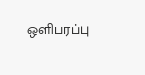ஒளிபரப்பு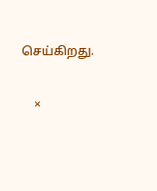செய்கிறது.

    ×